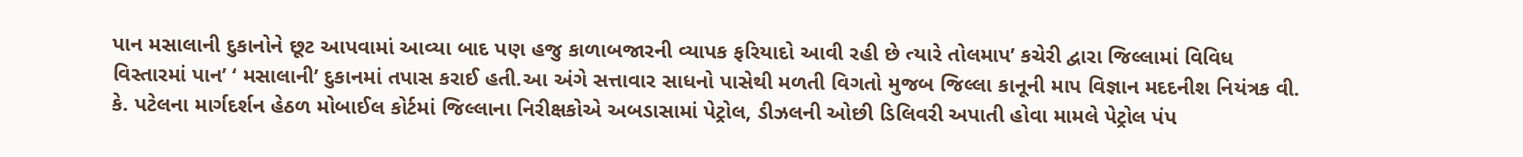પાન મસાલાની દુકાનોને છૂટ આપવામાં આવ્યા બાદ પણ હજુ કાળાબજારની વ્યાપક ફરિયાદો આવી રહી છે ત્યારે તોલમાપ’ કચેરી દ્વારા જિલ્લામાં વિવિધ વિસ્તારમાં પાન’ ‘ મસાલાની’ દુકાનમાં તપાસ કરાઈ હતી.આ અંગે સત્તાવાર સાધનો પાસેથી મળતી વિગતો મુજબ જિલ્લા કાનૂની માપ વિજ્ઞાન મદદનીશ નિયંત્રક વી. કે. પટેલના માર્ગદર્શન હેઠળ મોબાઈલ કોર્ટમાં જિલ્લાના નિરીક્ષકોએ અબડાસામાં પેટ્રોલ, ડીઝલની ઓછી ડિલિવરી અપાતી હોવા મામલે પેટ્રોલ પંપ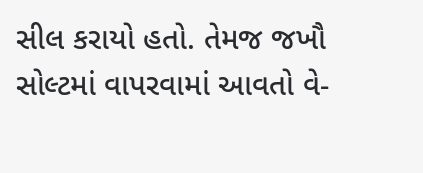સીલ કરાયો હતો. તેમજ જખૌ સોલ્ટમાં વાપરવામાં આવતો વે-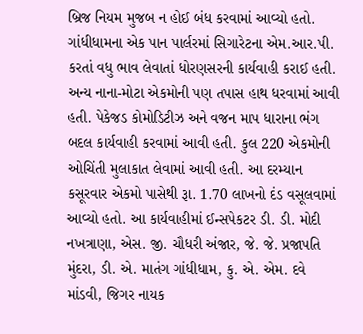બ્રિજ નિયમ મુજબ ન હોઈ બંધ કરવામાં આવ્યો હતો. ગાંધીધામના એક પાન પાર્લરમાં સિગારેટના એમ.આર.પી. કરતાં વધુ ભાવ લેવાતાં ધોરણસરની કાર્યવાહી કરાઈ હતી. અન્ય નાના-મોટા એકમોની પણ તપાસ હાથ ધરવામાં આવી હતી. પેકેજડ કોમોડિટીઝ અને વજન માપ ધારાના ભંગ બદલ કાર્યવાહી કરવામાં આવી હતી. કુલ 220 એકમોની ઓચિંતી મુલાકાત લેવામાં આવી હતી. આ દરમ્યાન કસૂરવાર એકમો પાસેથી રૂા. 1.70 લાખનો દંડ વસૂલવામાં આવ્યો હતો. આ કાર્યવાહીમાં ઈન્સપેકટર ડી. ડી. મોદી નખત્રાણા, એસ. જી. ચૌધરી અંજાર, જે. જે. પ્રજાપતિ મુંદરા, ડી. એ. માતંગ ગાંધીધામ, કુ. એ. એમ. દવે માંડવી, જિગર નાયક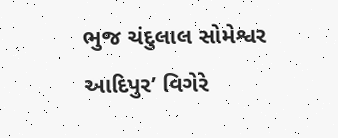ભુજ ચંદુલાલ સોમેશ્વર આદિપુર’ વિગેરે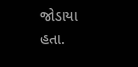જોડાયા હતા.